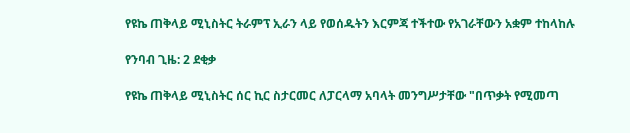የዩኬ ጠቅላይ ሚኒስትር ትራምፕ ኢራን ላይ የወሰዱትን እርምጃ ተችተው የአገራቸውን አቋም ተከላከሉ

የንባብ ጊዜ: 2 ደቂቃ

የዩኬ ጠቅላይ ሚኒስትር ሰር ኪር ስታርመር ለፓርላማ አባላት መንግሥታቸው "በጥቃት የሚመጣ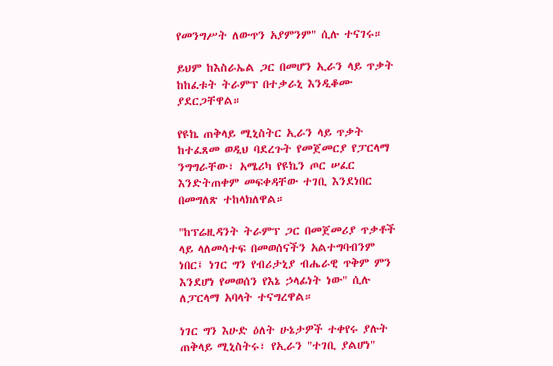የመንግሥት ለውጥን አያምንም" ሲሉ ተናገሩ።

ይህም ከእስራኤል ጋር በመሆን ኢራን ላይ ጥቃት ከከፈቱት ትራምፕ በተቃራኒ እንዲቆሙ ያደርጋቸዋል።

የዩኬ ጠቅላይ ሚኒስትር ኢራን ላይ ጥቃት ከተፈጸመ ወዲህ ባደረጉት የመጀመርያ የፓርላማ ንግግራቸው፣ አሜሪካ የዩኬን ጦር ሠፈር እንድትጠቀም መፍቀዳቸው ተገቢ እንደነበር በመግለጽ ተከላክለዋል።

"ከፕሬዚዳንት ትራምፕ ጋር በመጀመሪያ ጥቃቶች ላይ ላለመሳተፍ በመወሰናችን አልተግባብንም ነበር፤ ነገር ግን የብሪታኒያ ብሔራዊ ጥቅም ምን እንደሆነ የመወሰን የእኔ ኃላፊነት ነው" ሲሉ ለፓርላማ አባላት ተናግረዋል።

ነገር ግን እሁድ ዕለት ሁኔታዎች ተቀየሩ ያሉት ጠቅላይ ሚኒስትሩ፣ የኢራን "ተገቢ ያልሆነ"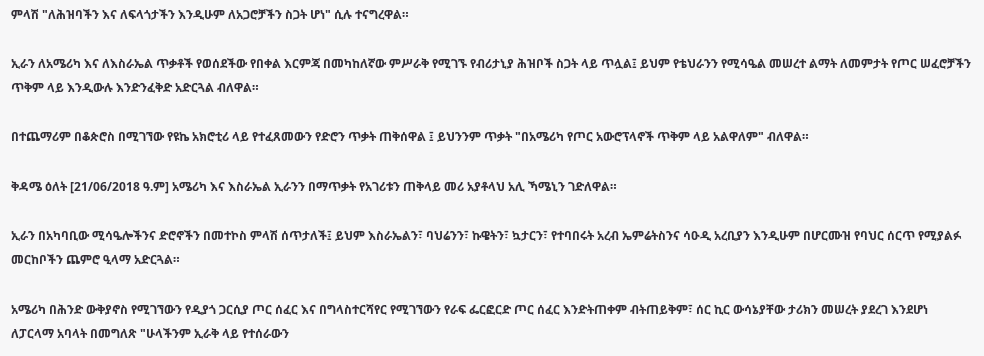ምላሽ "ለሕዝባችን እና ለፍላጎታችን እንዲሁም ለአጋሮቻችን ስጋት ሆነ" ሲሉ ተናግረዋል።

ኢራን ለአሜሪካ እና ለእስራኤል ጥቃቶች የወሰደችው የበቀል እርምጃ በመካከለኛው ምሥራቅ የሚገኙ የብሪታኒያ ሕዝቦች ስጋት ላይ ጥሏል፤ ይህም የቴህራንን የሚሳዔል መሠረተ ልማት ለመምታት የጦር ሠፈሮቻችን ጥቅም ላይ እንዲውሉ እንድንፈቅድ አድርጓል ብለዋል።

በተጨማሪም በቆጵሮስ በሚገኘው የዩኬ አክሮቲሪ ላይ የተፈጸመውን የድሮን ጥቃት ጠቅሰዋል ፤ ይህንንም ጥቃት "በአሜሪካ የጦር አውሮፕላኖች ጥቅም ላይ አልዋለም" ብለዋል።

ቅዳሜ ዕለት [21/06/2018 ዓ.ም] አሜሪካ እና እስራኤል ኢራንን በማጥቃት የአገሪቱን ጠቅላይ መሪ አያቶላህ አሊ ኻሜኒን ገድለዋል።

ኢራን በአካባቢው ሚሳዔሎችንና ድሮኖችን በመተኮስ ምላሽ ሰጥታለች፤ ይህም እስራኤልን፣ ባህሬንን፣ ኩዌትን፣ ኳታርን፣ የተባበሩት አረብ ኤምሬትስንና ሳዑዲ አረቢያን እንዲሁም በሆርሙዝ የባህር ሰርጥ የሚያልፉ መርከቦችን ጨምሮ ዒላማ አድርጓል።

አሜሪካ በሕንድ ውቅያኖስ የሚገኘውን የዲያጎ ጋርሲያ ጦር ሰፈር እና በግላስተርሻየር የሚገኘውን የራፍ ፌርፎርድ ጦር ሰፈር እንድትጠቀም ብትጠይቅም፣ ሰር ኪር ውሳኔያቸው ታሪክን መሠረት ያደረገ እንደሆነ ለፓርላማ አባላት በመግለጽ "ሁላችንም ኢራቅ ላይ የተሰራውን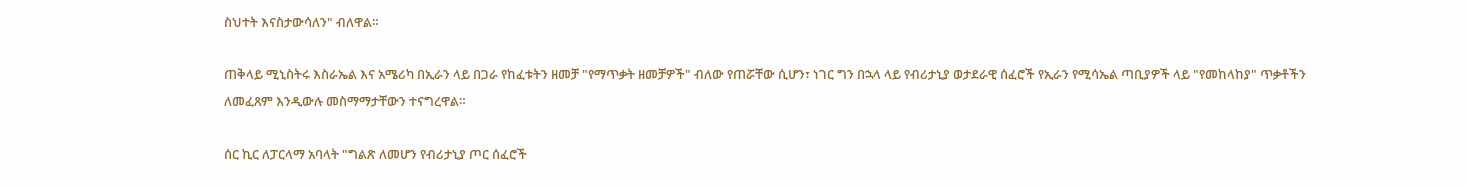ስህተት እናስታውሳለን" ብለዋል።

ጠቅላይ ሚኒስትሩ እስራኤል እና አሜሪካ በኢራን ላይ በጋራ የከፈቱትን ዘመቻ "የማጥቃት ዘመቻዎች" ብለው የጠሯቸው ሲሆን፣ ነገር ግን በኋላ ላይ የብሪታኒያ ወታደራዊ ሰፈሮች የኢራን የሚሳኤል ጣቢያዎች ላይ "የመከላከያ" ጥቃቶችን ለመፈጸም እንዲውሉ መስማማታቸውን ተናግረዋል።

ሰር ኪር ለፓርላማ አባላት "ግልጽ ለመሆን የብሪታኒያ ጦር ሰፈሮች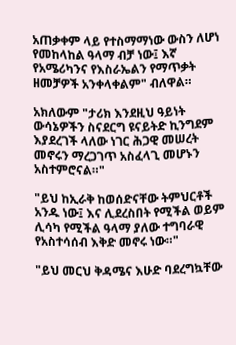አጠቃቀም ላይ የተስማማነው ውስን ለሆነ የመከላከል ዓላማ ብቻ ነው፤ እኛ የአሜሪካንና የእስራኤልን የማጥቃት ዘመቻዎች አንቀላቀልም" ብለዋል።

አክለውም "ታሪክ እንደዚህ ዓይነት ውሳኔዎችን ስናደርግ ዩናይትድ ኪንግደም እያደረገች ላለው ነገር ሕጋዊ መሠረት መኖሩን ማረጋገጥ አስፈላጊ መሆኑን አስተምሮናል።"

"ይህ ከኢራቅ ከወሰድናቸው ትምህርቶች አንዱ ነው፤ እና ሊደረስበት የሚችል ወይም ሊሳካ የሚችል ዓላማ ያለው ተግባራዊ የአስተሳሰብ እቅድ መኖሩ ነው።"

"ይህ መርህ ቅዳሜና እሁድ ባደረግኳቸው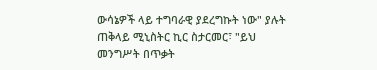ውሳኔዎች ላይ ተግባራዊ ያደረግኩት ነው" ያሉት ጠቅላይ ሚኒስትር ኪር ስታርመር፣ "ይህ መንግሥት በጥቃት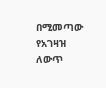በሚመጣው የአገዛዝ ለውጥ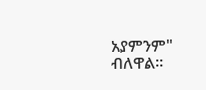አያምንም" ብለዋል።